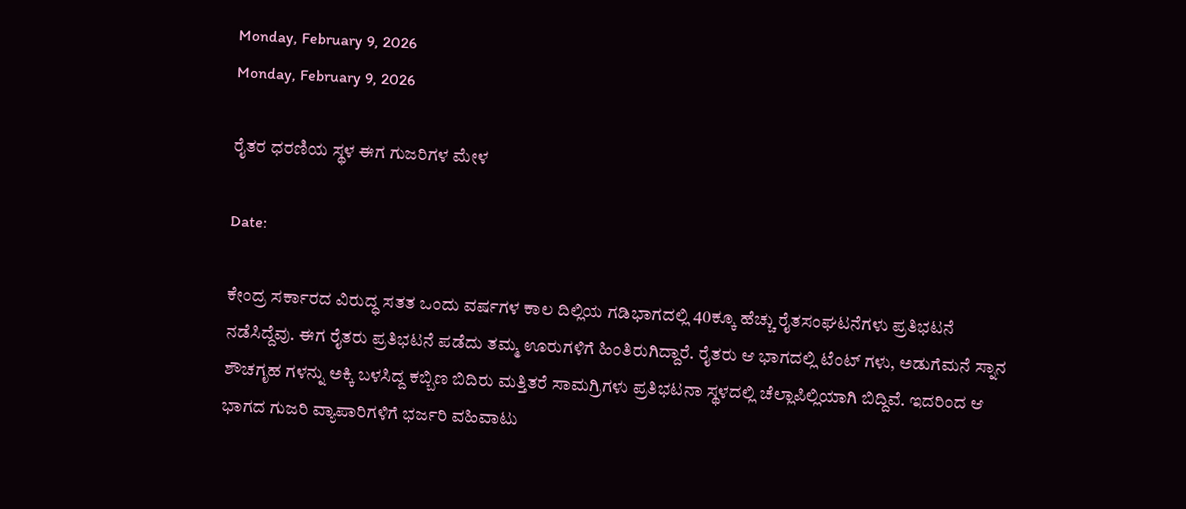Monday, February 9, 2026
Monday, February 9, 2026

ರೈತರ ಧರಣಿಯ ಸ್ಥಳ ಈಗ ಗುಜರಿಗಳ ಮೇಳ

Date:

ಕೇಂದ್ರ ಸರ್ಕಾರದ ವಿರುದ್ಧ ಸತತ ಒಂದು ವರ್ಷಗಳ ಕಾಲ ದಿಲ್ಲಿಯ ಗಡಿಭಾಗದಲ್ಲಿ 40ಕ್ಕೂ ಹೆಚ್ಚು ರೈತಸಂಘಟನೆಗಳು ಪ್ರತಿಭಟನೆ ನಡೆಸಿದ್ದೆವು. ಈಗ ರೈತರು ಪ್ರತಿಭಟನೆ ಪಡೆದು ತಮ್ಮ ಊರುಗಳಿಗೆ ಹಿಂತಿರುಗಿದ್ದಾರೆ. ರೈತರು ಆ ಭಾಗದಲ್ಲಿ ಟೆಂಟ್ ಗಳು, ಅಡುಗೆಮನೆ ಸ್ನಾನ ಶೌಚಗೃಹ ಗಳನ್ನು ಅಕ್ಕಿ ಬಳಸಿದ್ದ ಕಬ್ಬಿಣ ಬಿದಿರು ಮತ್ತಿತರೆ ಸಾಮಗ್ರಿಗಳು ಪ್ರತಿಭಟನಾ ಸ್ಥಳದಲ್ಲಿ ಚೆಲ್ಲಾಪಿಲ್ಲಿಯಾಗಿ ಬಿದ್ದಿವೆ. ಇದರಿಂದ ಆ ಭಾಗದ ಗುಜರಿ ವ್ಯಾಪಾರಿಗಳಿಗೆ ಭರ್ಜರಿ ವಹಿವಾಟು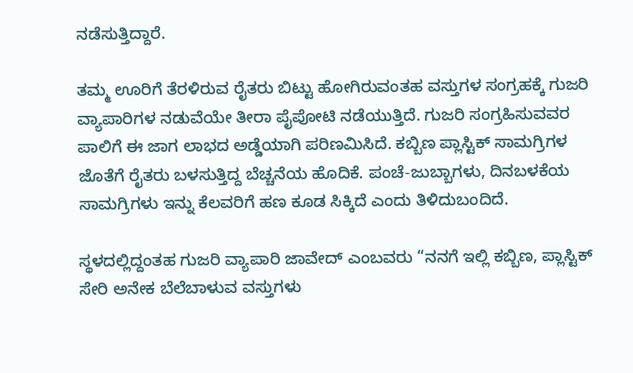ನಡೆಸುತ್ತಿದ್ದಾರೆ.

ತಮ್ಮ ಊರಿಗೆ ತೆರಳಿರುವ ರೈತರು ಬಿಟ್ಟು ಹೋಗಿರುವಂತಹ ವಸ್ತುಗಳ ಸಂಗ್ರಹಕ್ಕೆ ಗುಜರಿ ವ್ಯಾಪಾರಿಗಳ ನಡುವೆಯೇ ತೀರಾ ಪೈಪೋಟಿ ನಡೆಯುತ್ತಿದೆ. ಗುಜರಿ ಸಂಗ್ರಹಿಸುವವರ ಪಾಲಿಗೆ ಈ ಜಾಗ ಲಾಭದ ಅಡ್ಡೆಯಾಗಿ ಪರಿಣಮಿಸಿದೆ. ಕಬ್ಬಿಣ ಪ್ಲಾಸ್ಟಿಕ್ ಸಾಮಗ್ರಿಗಳ ಜೊತೆಗೆ ರೈತರು ಬಳಸುತ್ತಿದ್ದ ಬೆಚ್ಚನೆಯ ಹೊದಿಕೆ. ಪಂಚೆ-ಜುಬ್ಬಾಗಳು, ದಿನಬಳಕೆಯ ಸಾಮಗ್ರಿಗಳು ಇನ್ನು ಕೆಲವರಿಗೆ ಹಣ ಕೂಡ ಸಿಕ್ಕಿದೆ ಎಂದು ತಿಳಿದುಬಂದಿದೆ.

ಸ್ಥಳದಲ್ಲಿದ್ದಂತಹ ಗುಜರಿ ವ್ಯಾಪಾರಿ ಜಾವೇದ್ ಎಂಬವರು “ನನಗೆ ಇಲ್ಲಿ ಕಬ್ಬಿಣ, ಪ್ಲಾಸ್ಟಿಕ್ ಸೇರಿ ಅನೇಕ ಬೆಲೆಬಾಳುವ ವಸ್ತುಗಳು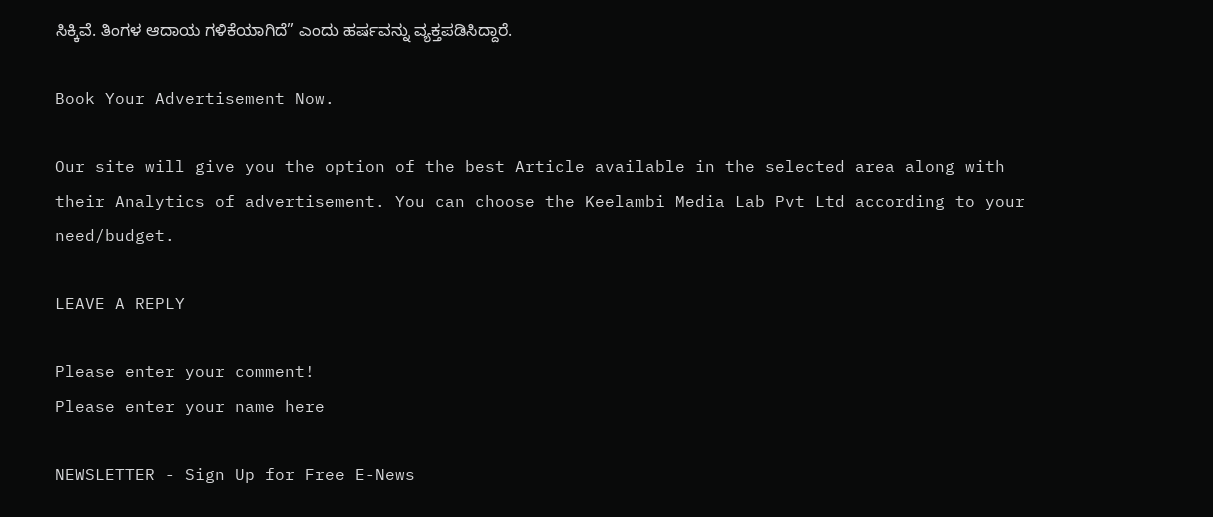ಸಿಕ್ಕಿವೆ. ತಿಂಗಳ ಆದಾಯ ಗಳಿಕೆಯಾಗಿದೆ” ಎಂದು ಹರ್ಷವನ್ನು ವ್ಯಕ್ತಪಡಿಸಿದ್ದಾರೆ.

Book Your Advertisement Now.

Our site will give you the option of the best Article available in the selected area along with their Analytics of advertisement. You can choose the Keelambi Media Lab Pvt Ltd according to your need/budget.

LEAVE A REPLY

Please enter your comment!
Please enter your name here

NEWSLETTER - Sign Up for Free E-News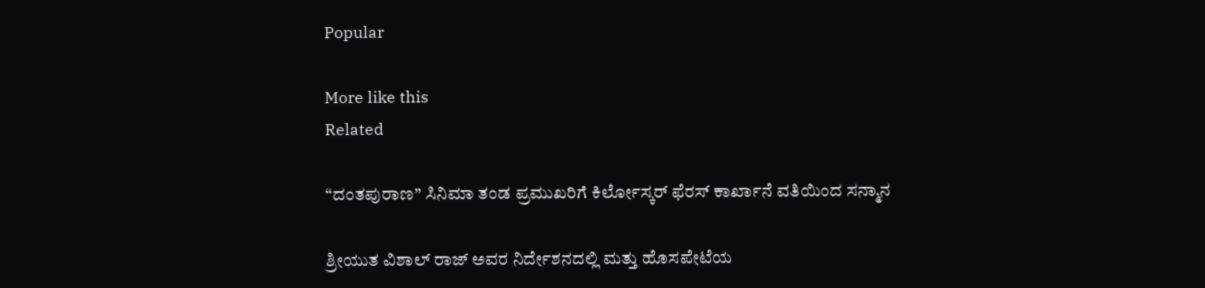Popular

More like this
Related

“ದಂತಪುರಾಣ” ಸಿನಿಮಾ ತಂಡ ಪ್ರಮುಖರಿಗೆ ಕಿರ್ಲೋಸ್ಕರ್ ಫೆರಸ್ ಕಾರ್ಖಾನೆ ವತಿಯಿಂದ ಸನ್ಮಾನ

ಶ್ರೀಯುತ ವಿಶಾಲ್ ರಾಜ್ ಅವರ ನಿರ್ದೇಶನದಲ್ಲಿ ಮತ್ತು ಹೊಸಪೇಟೆಯ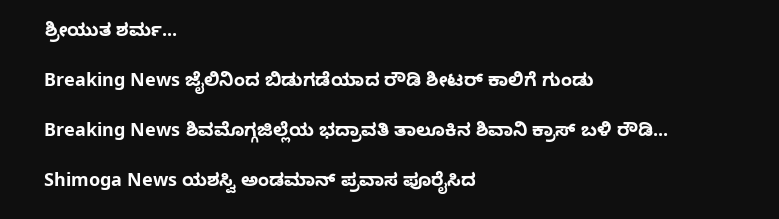ಶ್ರೀಯುತ ಶರ್ಮ...

Breaking News ಜೈಲಿನಿಂದ ಬಿಡುಗಡೆಯಾದ ರೌಡಿ ಶೀಟರ್ ಕಾಲಿಗೆ ಗುಂಡು

Breaking News ಶಿವಮೊಗ್ಗಜಿಲ್ಲೆಯ ಭದ್ರಾವತಿ ತಾಲೂಕಿನ ಶಿವಾನಿ ಕ್ರಾಸ್ ಬಳಿ ರೌಡಿ...

Shimoga News ಯಶಸ್ವಿ ಅಂಡಮಾನ್ ಪ್ರವಾಸ ಪೂರೈಸಿದ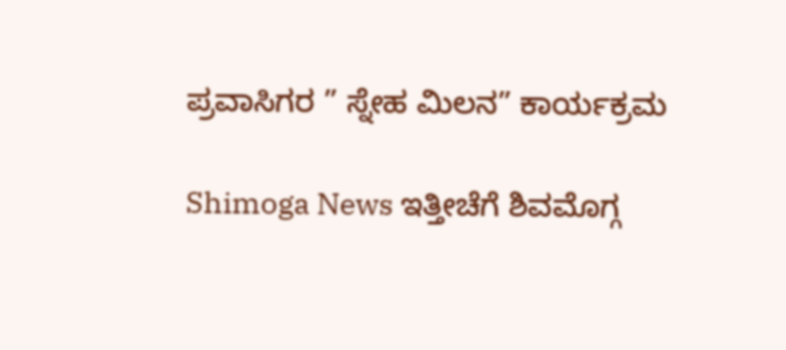ಪ್ರವಾಸಿಗರ ” ಸ್ನೇಹ ಮಿಲನ” ಕಾರ್ಯಕ್ರಮ

Shimoga News ಇತ್ತೀಚೆಗೆ ಶಿವಮೊಗ್ಗ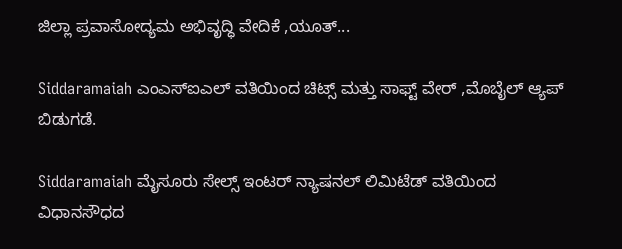ಜಿಲ್ಲಾ ಪ್ರವಾಸೋದ್ಯಮ ಅಭಿವೃದ್ಧಿ ವೇದಿಕೆ ,ಯೂತ್...

Siddaramaiah ಎಂಎಸ್ಐಎಲ್ ವತಿಯಿಂದ ಚಿಟ್ಸ್ ಮತ್ತು ಸಾಫ್ಟ್ ವೇರ್ ,ಮೊಬೈಲ್ ಆ್ಯಪ್ ಬಿಡುಗಡೆ.

Siddaramaiah ಮೈಸೂರು ಸೇಲ್ಸ್ ಇಂಟರ್ ನ್ಯಾಷನಲ್ ಲಿಮಿಟೆಡ್ ವತಿಯಿಂದ ವಿಧಾನಸೌಧದ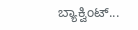ಬ್ಯಾಕ್ವಿಂಟ್...